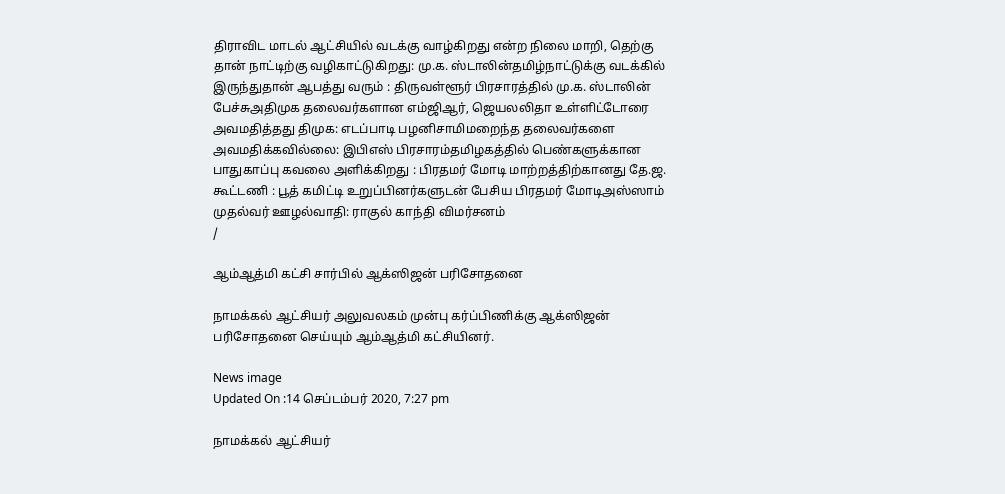திராவிட மாடல் ஆட்சியில் வடக்கு வாழ்கிறது என்ற நிலை மாறி, தெற்கு தான் நாட்டிற்கு வழிகாட்டுகிறது: மு.க. ஸ்டாலின்தமிழ்நாட்டுக்கு வடக்கில் இருந்துதான் ஆபத்து வரும் : திருவள்ளூர் பிரசாரத்தில் மு.க. ஸ்டாலின் பேச்சுஅதிமுக தலைவர்களான எம்ஜிஆர், ஜெயலலிதா உள்ளிட்டோரை அவமதித்தது திமுக: எடப்பாடி பழனிசாமிமறைந்த தலைவர்களை அவமதிக்கவில்லை: இபிஎஸ் பிரசாரம்தமிழகத்தில் பெண்களுக்கான பாதுகாப்பு கவலை அளிக்கிறது : பிரதமர் மோடி மாற்றத்திற்கானது தே.ஜ. கூட்டணி : பூத் கமிட்டி உறுப்பினர்களுடன் பேசிய பிரதமர் மோடிஅஸ்ஸாம் முதல்வர் ஊழல்வாதி: ராகுல் காந்தி விமர்சனம்
/

ஆம்ஆத்மி கட்சி சார்பில் ஆக்ஸிஜன் பரிசோதனை

நாமக்கல் ஆட்சியர் அலுவலகம் முன்பு கர்ப்பிணிக்கு ஆக்ஸிஜன் பரிசோதனை செய்யும் ஆம்ஆத்மி கட்சியினர்.

News image
Updated On :14 செப்டம்பர் 2020, 7:27 pm

நாமக்கல் ஆட்சியர்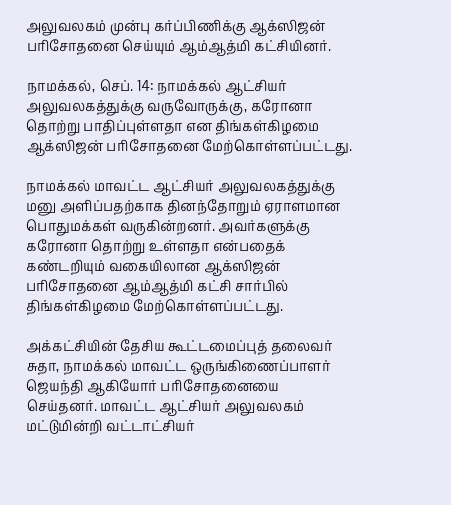அலுவலகம் முன்பு கர்ப்பிணிக்கு ஆக்ஸிஜன் பரிசோதனை செய்யும் ஆம்ஆத்மி கட்சியினர்.

நாமக்கல், செப். 14: நாமக்கல் ஆட்சியர் அலுவலகத்துக்கு வருவோருக்கு, கரோனா தொற்று பாதிப்புள்ளதா என திங்கள்கிழமை ஆக்ஸிஜன் பரிசோதனை மேற்கொள்ளப்பட்டது.

நாமக்கல் மாவட்ட ஆட்சியர் அலுவலகத்துக்கு மனு அளிப்பதற்காக தினந்தோறும் ஏராளமான பொதுமக்கள் வருகின்றனர். அவர்களுக்கு கரோனா தொற்று உள்ளதா என்பதைக் கண்டறியும் வகையிலான ஆக்ஸிஜன் பரிசோதனை ஆம்ஆத்மி கட்சி சார்பில் திங்கள்கிழமை மேற்கொள்ளப்பட்டது.

அக்கட்சியின் தேசிய கூட்டமைப்புத் தலைவர் சுதா, நாமக்கல் மாவட்ட ஒருங்கிணைப்பாளர் ஜெயந்தி ஆகியோர் பரிசோதனையை செய்தனர். மாவட்ட ஆட்சியர் அலுவலகம் மட்டுமின்றி வட்டாட்சியர்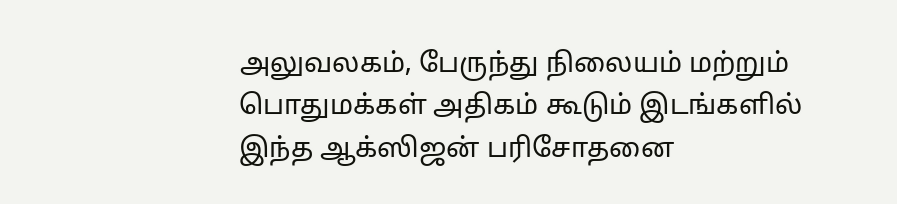அலுவலகம், பேருந்து நிலையம் மற்றும் பொதுமக்கள் அதிகம் கூடும் இடங்களில் இந்த ஆக்ஸிஜன் பரிசோதனை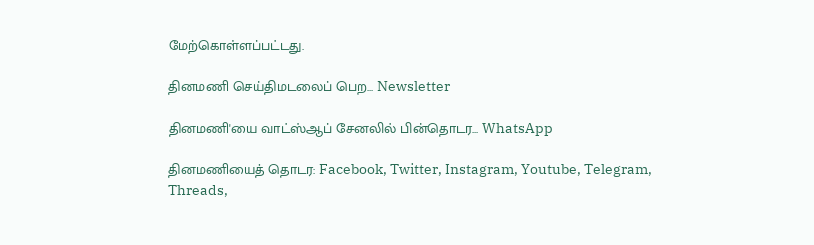மேற்கொள்ளப்பட்டது.

தினமணி செய்திமடலைப் பெற... Newsletter

தினமணி'யை வாட்ஸ்ஆப் சேனலில் பின்தொடர... WhatsApp

தினமணியைத் தொடர: Facebook, Twitter, Instagram, Youtube, Telegram, Threads,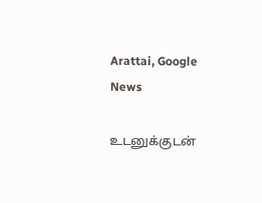Arattai, Google News

உடனுக்குடன்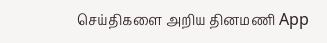செய்திகளை அறிய தினமணி App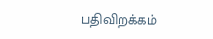பதிவிறக்கம்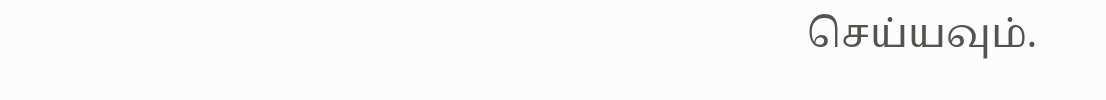செய்யவும்.